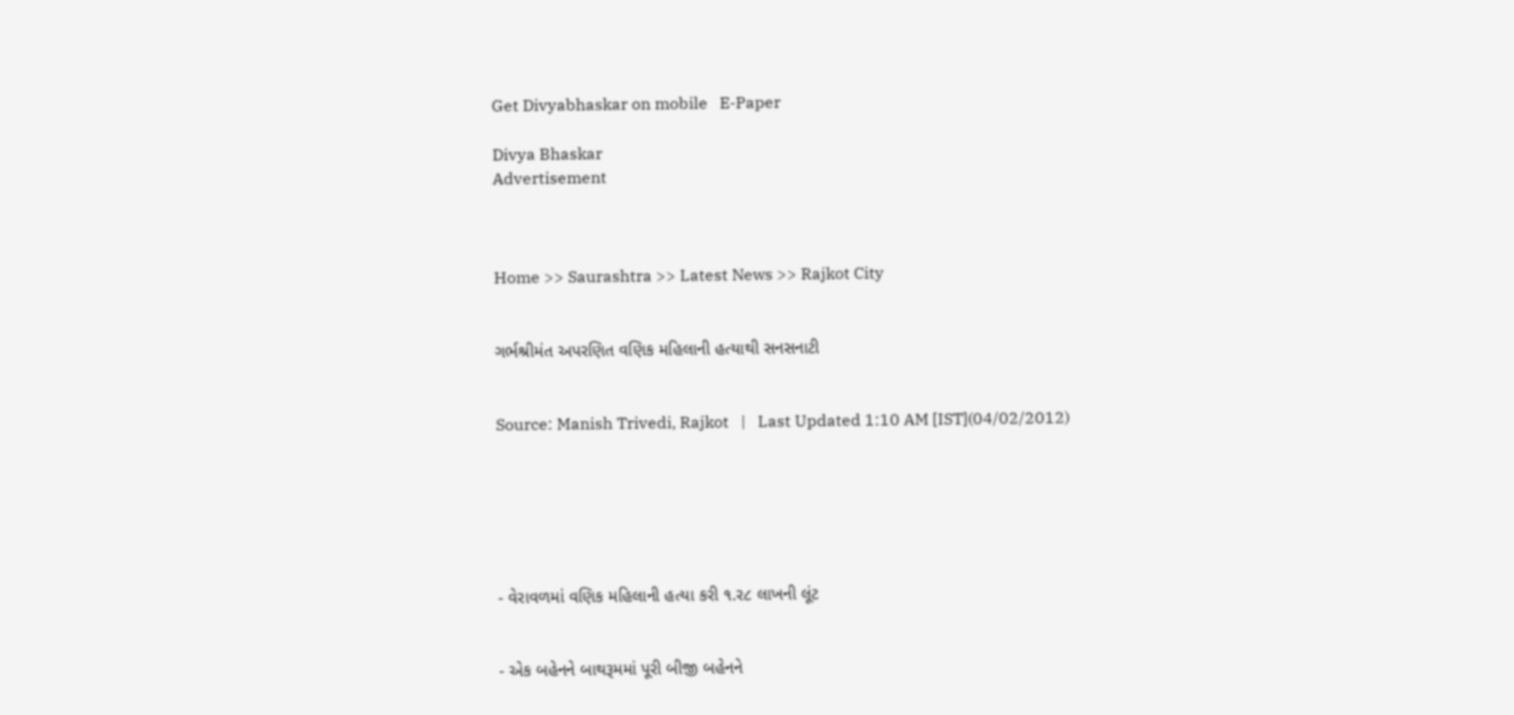Get Divyabhaskar on mobile   E-Paper

Divya Bhaskar
Advertisement



Home >> Saurashtra >> Latest News >> Rajkot City


ગર્ભશ્રીમંત અપરણિત વણિક મહિલાની હત્યાથી સનસનાટી


Source: Manish Trivedi, Rajkot   |   Last Updated 1:10 AM [IST](04/02/2012)






- વેરાવળમાં વણિક મહિલાની હત્યા કરી ૧.ર૮ લાખની લૂંટ


- એક બહેનને બાથરૂમમાં પૂરી બીજી બહેનને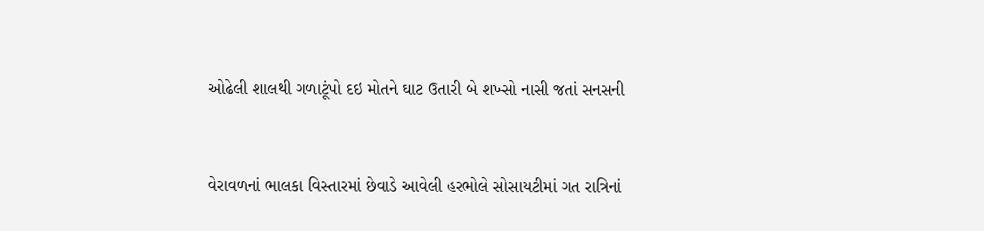ઓઢેલી શાલથી ગળાટૂંપો દઇ મોતને ઘાટ ઉતારી બે શખ્સો નાસી જતાં સનસની


વેરાવળનાં ભાલકા વિસ્તારમાં છેવાડે આવેલી હરભોલે સોસાયટીમાં ગત રાત્રિનાં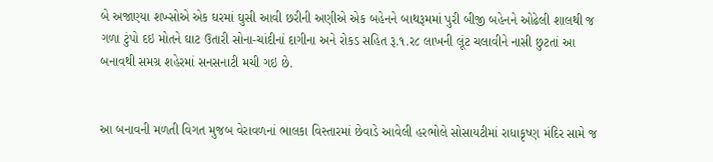બે અજાણ્યા શખ્સોએ એક ઘરમાં ઘુસી આવી છરીની અણીએ એક બહેનને બાથરૂમમાં પુરી બીજી બહેનને ઓઢેલી શાલથી જ ગળા ટુંપો દઇ મોતને ઘાટ ઉતારી સોના-ચાંદીનાં દાગીના અને રોકડ સહિત રૂ.૧.ર૮ લાખની લૂંટ ચલાવીને નાસી છુટતાં આ બનાવથી સમગ્ર શહેરમાં સનસનાટી મચી ગઇ છે.


આ બનાવની મળતી વિગત મુજબ વેરાવળનાં ભાલકા વિસ્તારમાં છેવાડે આવેલી હરભોલે સોસાયટીમાં રાધાકૃષ્ણ મંદિર સામે જ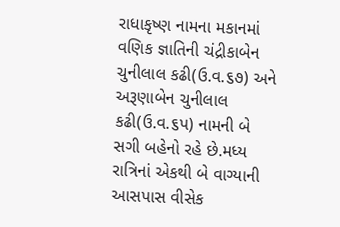રાધાકૃષ્ણ નામના મકાનમાં વણિક જ્ઞાતિની ચંદ્રીકાબેન ચુનીલાલ કઢી(ઉ.વ.૬૭) અને અરૂણાબેન ચુનીલાલ કઢી(ઉ.વ.૬પ) નામની બે સગી બહેનો રહે છે.મધ્ય રાત્રિનાં એકથી બે વાગ્યાની આસપાસ વીસેક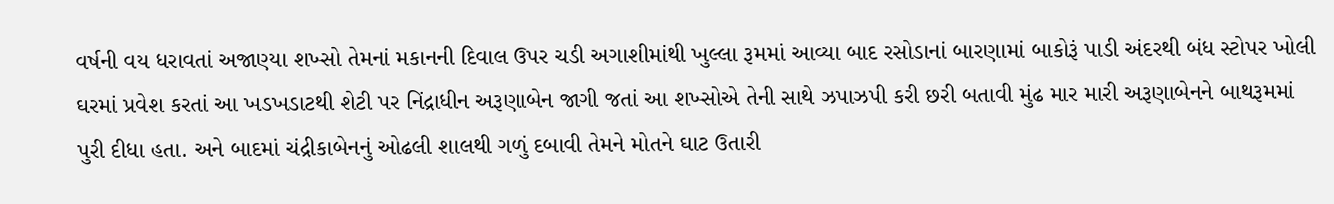વર્ષની વય ધરાવતાં અજાણ્યા શખ્સો તેમનાં મકાનની દિવાલ ઉપર ચડી અગાશીમાંથી ખુલ્લા રૂમમાં આવ્યા બાદ રસોડાનાં બારણામાં બાકોરૂં પાડી અંદરથી બંધ સ્ટોપર ખોલી ઘરમાં પ્રવેશ કરતાં આ ખડખડાટથી શેટી પર નિંદ્રાધીન અરૂણાબેન જાગી જતાં આ શખ્સોએ તેની સાથે ઝપાઝપી કરી છરી બતાવી મુંઢ માર મારી અરૂણાબેનને બાથરૂમમાં પુરી દીધા હતા. અને બાદમાં ચંદ્રીકાબેનનું ઓઢલી શાલથી ગળું દબાવી તેમને મોતને ઘાટ ઉતારી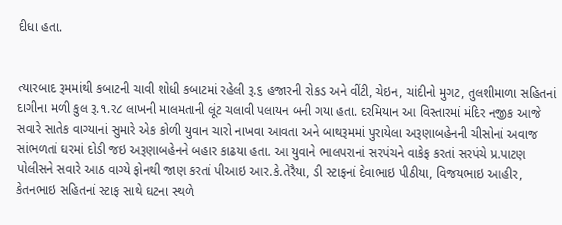દીધા હતા.


ત્યારબાદ રૂમમાંથી કબાટની ચાવી શોધી કબાટમાં રહેલી રૂ.૬ હજારની રોકડ અને વીંટી, ચેઇન, ચાંદીનો મુગટ, તુલશીમાળા સહિતનાં દાગીના મળી કુલ રૂ.૧.ર૮ લાખની માલમતાની લૂંટ ચલાવી પલાયન બની ગયા હતા. દરમિયાન આ વિસ્તારમાં મંદિર નજીક આજે સવારે સાતેક વાગ્યાનાં સુમારે એક કોળી યુવાન ચારો નાખવા આવતા અને બાથરૂમમાં પુરાયેલા અરૂણાબહેનની ચીસોનાં અવાજ સાંભળતાં ઘરમાં દોડી જઇ અરૂણાબહેનને બહાર કાઢયા હતા. આ યુવાને ભાલપરાનાં સરપંચને વાકેફ કરતાં સરપંચે પ્ર.પાટણ પોલીસને સવારે આઠ વાગ્યે ફોનથી જાણ કરતાં પીઆઇ આર.કે.તેરૈયા, ડી સ્ટાફનાં દેવાભાઇ પીઠીયા, વિજયભાઇ આહીર, કેતનભાઇ સહિતનાં સ્ટાફ સાથે ઘટના સ્થળે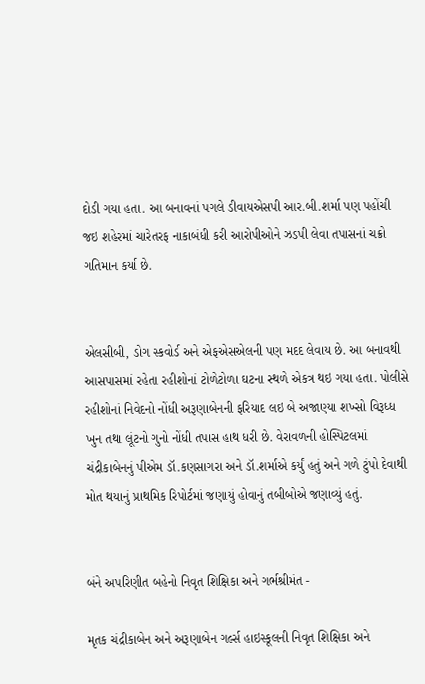દોડી ગયા હતા. આ બનાવનાં પગલે ડીવાયએસપી આર.બી.શર્મા પણ પહોંચી જઇ શહેરમાં ચારેતરફ નાકાબંધી કરી આરોપીઓને ઝડપી લેવા તપાસનાં ચક્રો ગતિમાન કર્યા છે.


એલસીબી, ડોગ સ્કવોર્ડ અને એફએસએલની પણ મદદ લેવાય છે. આ બનાવથી આસપાસમાં રહેતા રહીશોનાં ટોળેટોળા ઘટના સ્થળે એકત્ર થઇ ગયા હતા. પોલીસે રહીશોનાં નિવેદનો નોંધી અરૂણાબેનની ફરિયાદ લઇ બે અજાણ્યા શખ્સો વિરૂધ્ધ ખુન તથા લૂંટનો ગુનો નોંધી તપાસ હાથ ધરી છે. વેરાવળની હોસ્પિટલમાં ચંદ્રીકાબેનનું પીએમ ડૉ.કણસાગરા અને ડૉ.શર્માએ કર્યું હતું અને ગળે ટુંપો દેવાથી મોત થયાનું પ્રાથમિક રિપોર્ટમાં જણાયું હોવાનું તબીબોએ જણાવ્યું હતું.


બંને અપરિણીત બહેનો નિવૃત શિક્ષિકા અને ગર્ભશ્રીમંત -

મૃતક ચંદ્રીકાબેન અને અરૂણાબેન ગર્લ્સ હાઇસ્કૂલની નિવૃત શિક્ષિકા અને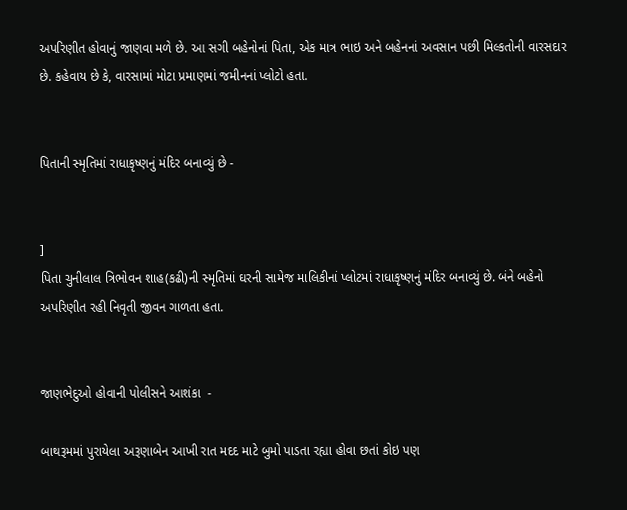અપરિણીત હોવાનું જાણવા મળે છે. આ સગી બહેનોનાં પિતા, એક માત્ર ભાઇ અને બહેનનાં અવસાન પછી મિલ્કતોની વારસદાર છે. કહેવાય છે કે, વારસામાં મોટા પ્રમાણમાં જમીનનાં પ્લોટો હતા.


પિતાની સ્મૃતિમાં રાધાકૃષ્ણનું મંદિર બનાવ્યું છે -


]
પિતા ચુનીલાલ ત્રિભોવન શાહ(કઢી)ની સ્મૃતિમાં ઘરની સામેજ માલિકીનાં પ્લોટમાં રાધાકૃષ્ણનું મંદિર બનાવ્યું છે. બંને બહેનો અપરિણીત રહી નિવૃતી જીવન ગાળતા હતા.


જાણભેદુઓ હોવાની પોલીસને આશંકા  -

બાથરૂમમાં પુરાયેલા અરૂણાબેન આખી રાત મદદ માટે બુમો પાડતા રહ્યા હોવા છતાં કોઇ પણ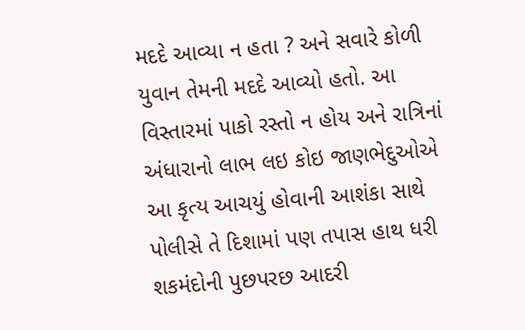મદદે આવ્યા ન હતા ? અને સવારે કોળી યુવાન તેમની મદદે આવ્યો હતો. આ વિસ્તારમાં પાકો રસ્તો ન હોય અને રાત્રિનાં અંધારાનો લાભ લઇ કોઇ જાણભેદુઓએ આ કૃત્ય આચયું હોવાની આશંકા સાથે પોલીસે તે દિશામાં પણ તપાસ હાથ ધરી શકમંદોની પુછપરછ આદરી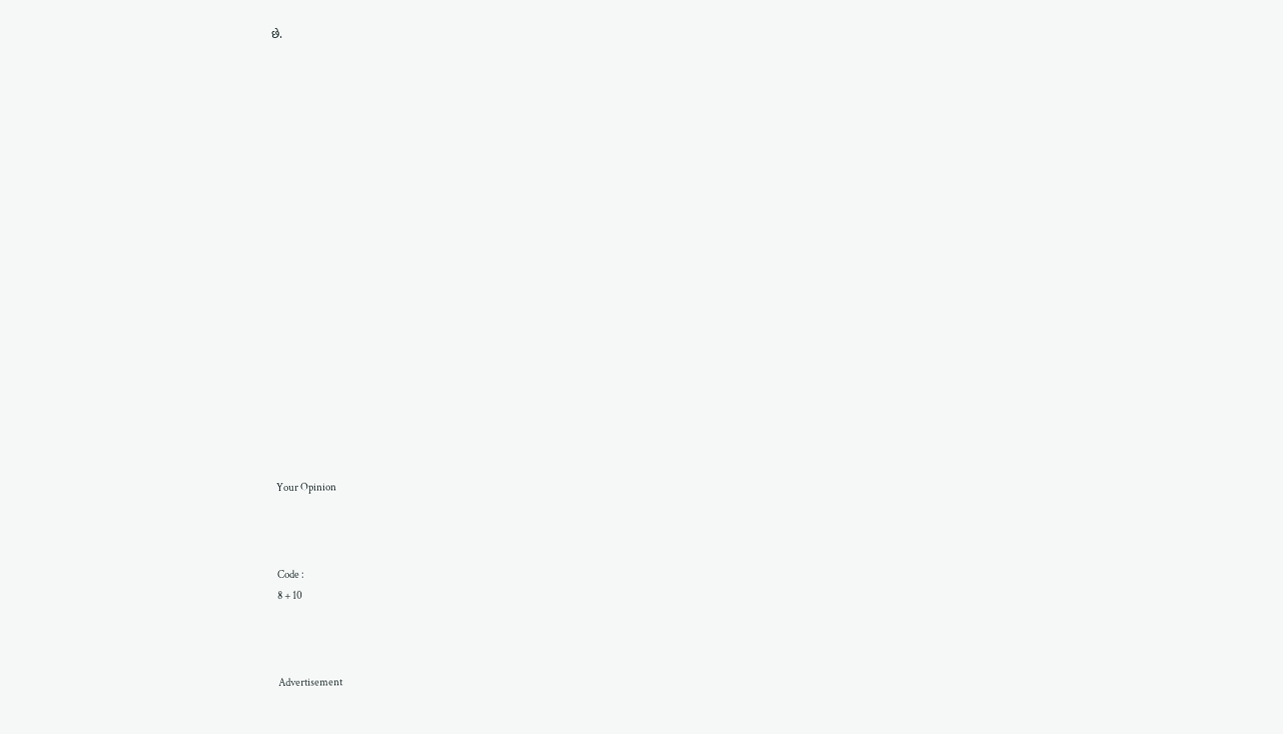છે.




















Your Opinion



Code :
8 + 10



Advertisement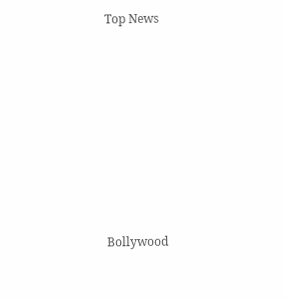Top News











Bollywood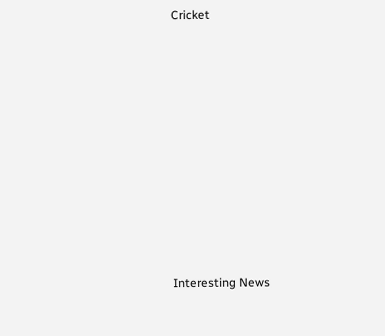Cricket











Interesting News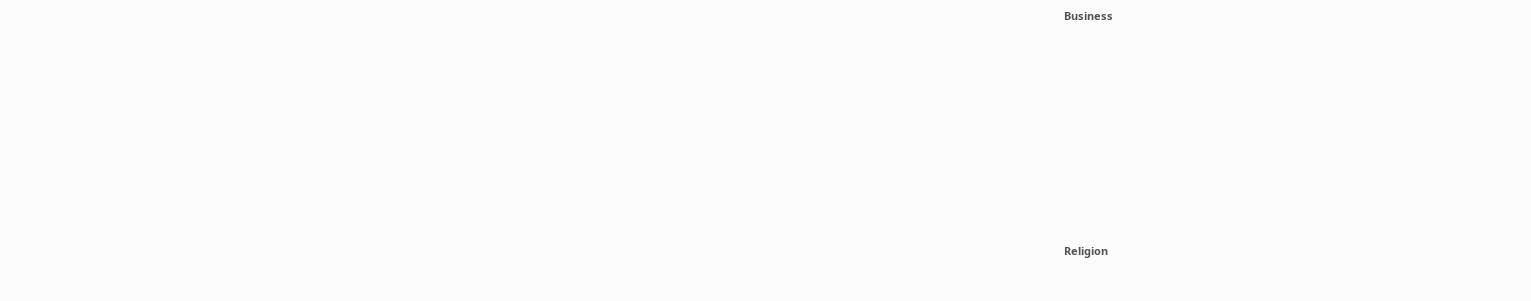Business











Religion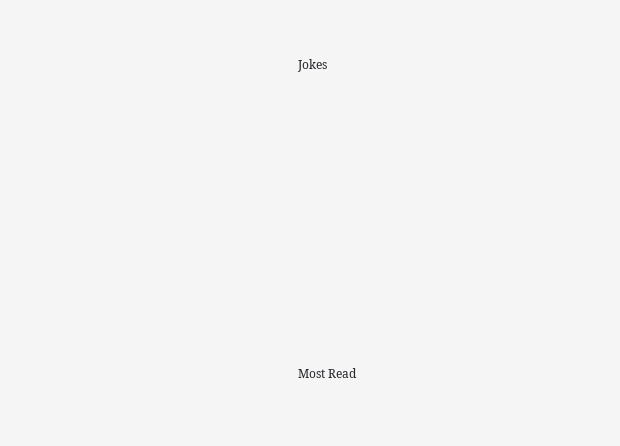Jokes











Most Read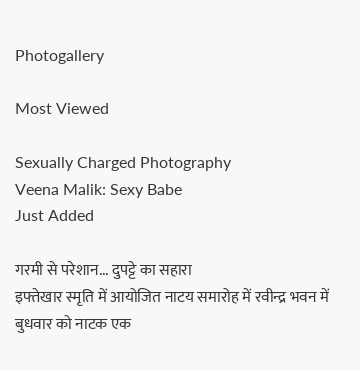Photogallery

Most Viewed

Sexually Charged Photography
Veena Malik: Sexy Babe
Just Added

गरमी से परेशान... दुपट्टे का सहारा
इफ्तेखार स्मृति में आयोजित नाटय समारोह में रवीन्द्र भवन में बुधवार को नाटक एक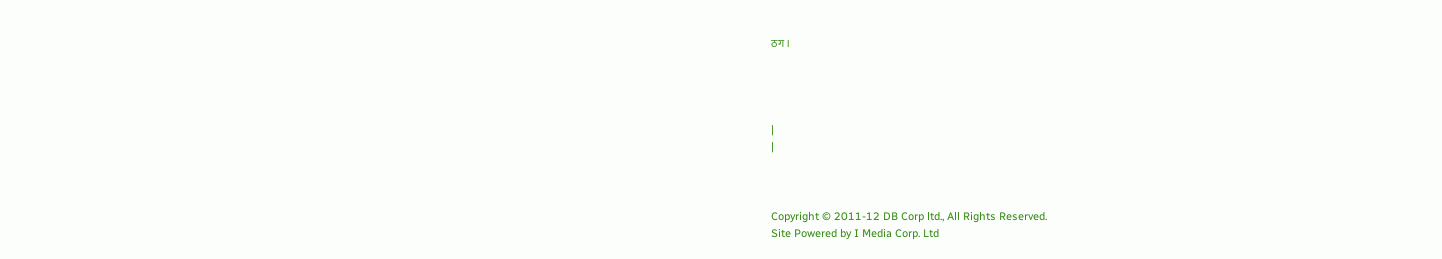ठग।




|
|



Copyright © 2011-12 DB Corp ltd., All Rights Reserved.
Site Powered by I Media Corp. Ltd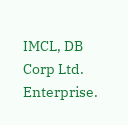IMCL, DB Corp Ltd. Enterprise.